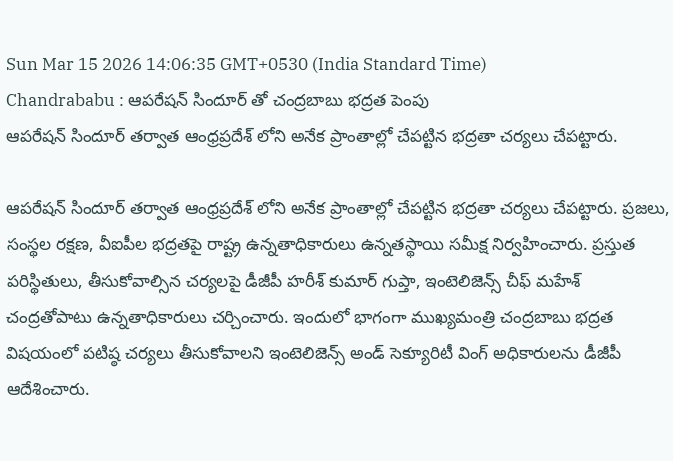Sun Mar 15 2026 14:06:35 GMT+0530 (India Standard Time)
Chandrababu : ఆపరేషన్ సిందూర్ తో చంద్రబాబు భద్రత పెంపు
ఆపరేషన్ సిందూర్ తర్వాత ఆంధ్రప్రదేశ్ లోని అనేక ప్రాంతాల్లో చేపట్టిన భద్రతా చర్యలు చేపట్టారు.

ఆపరేషన్ సిందూర్ తర్వాత ఆంధ్రప్రదేశ్ లోని అనేక ప్రాంతాల్లో చేపట్టిన భద్రతా చర్యలు చేపట్టారు. ప్రజలు, సంస్థల రక్షణ, వీఐపీల భద్రతపై రాష్ట్ర ఉన్నతాధికారులు ఉన్నతస్థాయి సమీక్ష నిర్వహించారు. ప్రస్తుత పరిస్థితులు, తీసుకోవాల్సిన చర్యలపై డీజీపీ హరీశ్ కుమార్ గుప్తా, ఇంటెలిజెన్స్ చీఫ్ మహేశ్ చంద్రతోపాటు ఉన్నతాధికారులు చర్చించారు. ఇందులో భాగంగా ముఖ్యమంత్రి చంద్రబాబు భద్రత విషయంలో పటిష్ఠ చర్యలు తీసుకోవాలని ఇంటెలిజెన్స్ అండ్ సెక్యూరిటీ వింగ్ అధికారులను డీజీపీ ఆదేశించారు.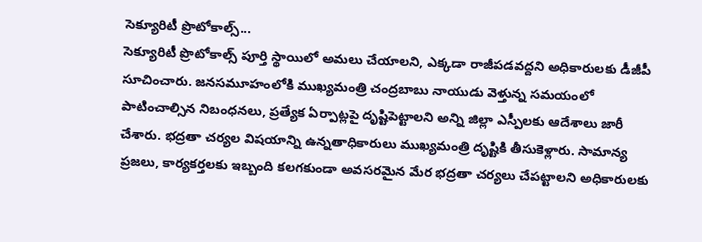సెక్యూరిటీ ప్రొటోకాల్స్...
సెక్యూరిటీ ప్రొటోకాల్స్ పూర్తి స్థాయిలో అమలు చేయాలని, ఎక్కడా రాజీపడవద్దని అధికారులకు డీజీపీ సూచించారు. జనసమూహంలోకి ముఖ్యమంత్రి చంద్రబాబు నాయుడు వెళ్తున్న సమయంలో పాటించాల్సిన నిబంధనలు, ప్రత్యేక ఏర్పాట్లపై దృష్టిపెట్టాలని అన్ని జిల్లా ఎస్పీలకు ఆదేశాలు జారీ చేశారు. భద్రతా చర్యల విషయాన్ని ఉన్నతాధికారులు ముఖ్యమంత్రి దృష్టికి తీసుకెళ్లారు. సామాన్య ప్రజలు, కార్యకర్తలకు ఇబ్బంది కలగకుండా అవసరమైన మేర భద్రతా చర్యలు చేపట్టాలని అధికారులకు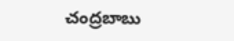చంద్రబాబు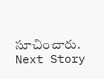సూచించారు.
Next Story